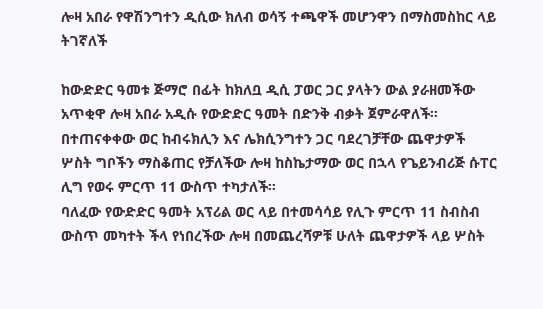ሎዛ አበራ የዋሽንግተን ዲሲው ክለብ ወሳኝ ተጫዋች መሆንዋን በማስመስከር ላይ ትገኛለች

ከውድድር ዓመቱ ጅማሮ በፊት ከክለቧ ዲሲ ፓወር ጋር ያላትን ውል ያራዘመችው አጥቂዋ ሎዛ አበራ አዲሱ የውድድር ዓመት በድንቅ ብቃት ጀምራዋለች። በተጠናቀቀው ወር ከብሩክሊን እና ሌክሲንግተን ጋር ባደረገቻቸው ጨዋታዎች ሦስት ግቦችን ማስቆጠር የቻለችው ሎዛ ከስኬታማው ወር በኋላ የጌይንብሪጅ ሱፐር ሊግ የወሩ ምርጥ 11 ውስጥ ተካታለች።
ባለፈው የውድድር ዓመት አፕሪል ወር ላይ በተመሳሳይ የሊጉ ምርጥ 11 ስብስብ ውስጥ መካተት ችላ የነበረችው ሎዛ በመጨረሻዎቹ ሁለት ጨዋታዎች ላይ ሦስት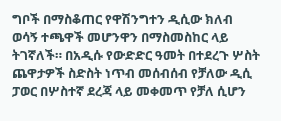ግቦች በማስቆጠር የዋሽንግተን ዲሲው ክለብ ወሳኝ ተጫዋች መሆንዋን በማስመስከር ላይ ትገኛለች። በአዲሱ የውድድር ዓመት በተደረጉ ሦስት ጨዋታዎች ስድስት ነጥብ መሰብሰብ የቻለው ዲሲ ፓወር በሦስተኛ ደረጃ ላይ መቀመጥ የቻለ ሲሆን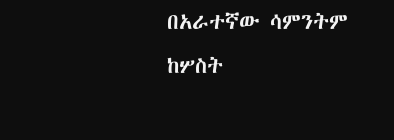በአራተኛው ሳምንትም ከሦስት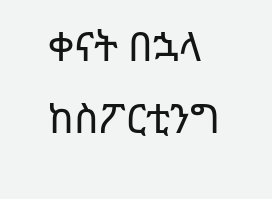ቀናት በኋላ ከስፖርቲንግ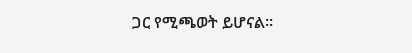ጋር የሚጫወት ይሆናል።